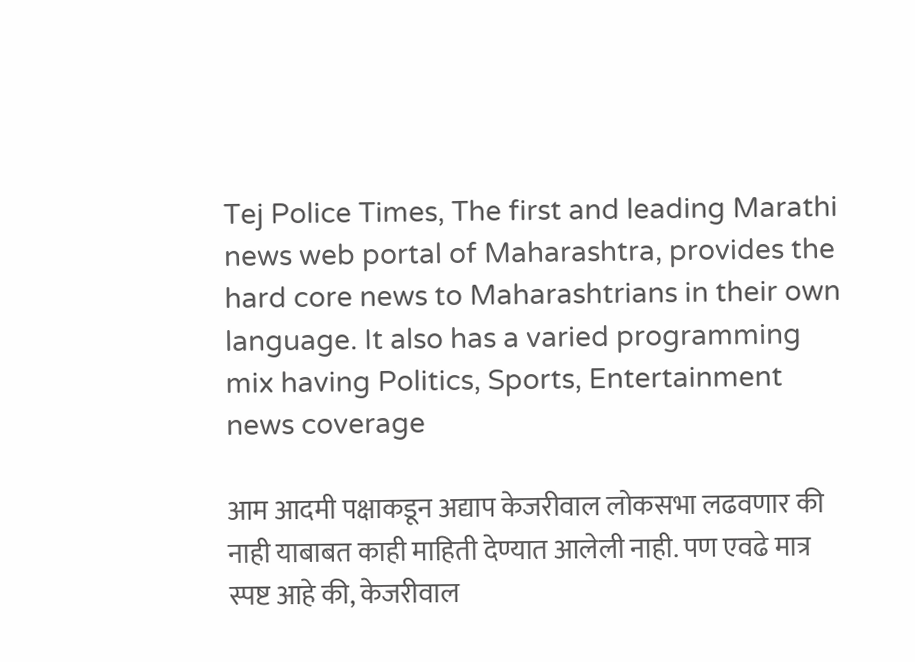Tej Police Times, The first and leading Marathi news web portal of Maharashtra, provides the hard core news to Maharashtrians in their own language. It also has a varied programming mix having Politics, Sports, Entertainment news coverage

आम आदमी पक्षाकडून अद्याप केजरीवाल लोकसभा लढवणार की नाही याबाबत काही माहिती देण्यात आलेली नाही. पण एवढे मात्र स्पष्ट आहे की, केजरीवाल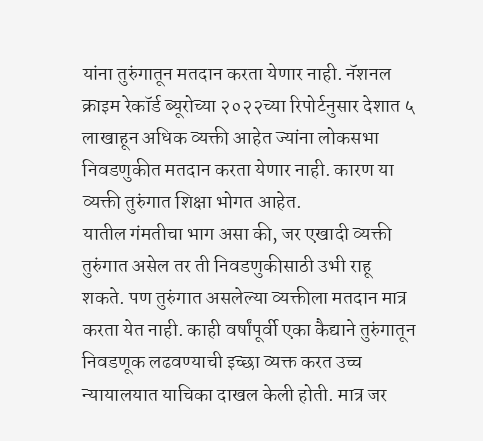यांना तुरुंगातून मतदान करता येणार नाही. नॅशनल क्राइम रेकॉर्ड ब्यूरोच्या २०२२च्या रिपोर्टनुसार देशात ५ लाखाहून अधिक व्यक्ती आहेत ज्यांना लोकसभा निवडणुकीत मतदान करता येणार नाही. कारण या व्यक्ती तुरुंगात शिक्षा भोगत आहेत.
यातील गंमतीचा भाग असा की, जर एखादी व्यक्ती तुरुंगात असेल तर ती निवडणुकीसाठी उभी राहू शकते. पण तुरुंगात असलेल्या व्यक्तीला मतदान मात्र करता येत नाही. काही वर्षांपूर्वी एका कैद्याने तुरुंगातून निवडणूक लढवण्याची इच्छा व्यक्त करत उच्च न्यायालयात याचिका दाखल केली होती. मात्र जर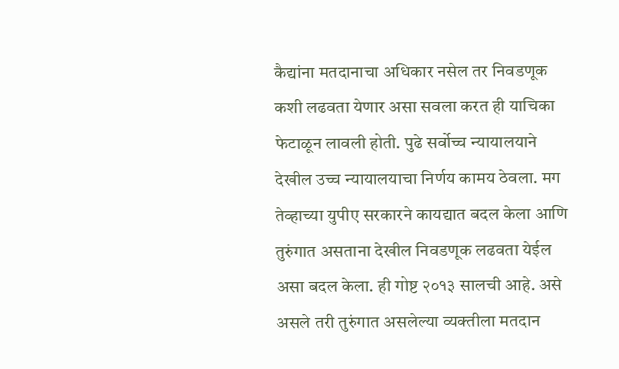कैद्यांना मतदानाचा अधिकार नसेल तर निवडणूक कशी लढवता येणार असा सवला करत ही याचिका फेटाळून लावली होती. पुढे सर्वोच्च न्यायालयाने देखील उच्च न्यायालयाचा निर्णय कामय ठेवला. मग तेव्हाच्या युपीए सरकारने कायद्यात बदल केला आणि तुरुंगात असताना देखील निवडणूक लढवता येईल असा बदल केला. ही गोष्ट २०१३ सालची आहे. असे असले तरी तुरुंगात असलेल्या व्यक्तीला मतदान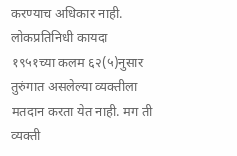करण्याच अधिकार नाही.
लोकप्रतिनिधी कायदा १९५१च्या कलम ६२(५)नुसार तुरुंगात असलेल्या व्यक्तीला मतदान करता येत नाही. मग ती व्यक्ती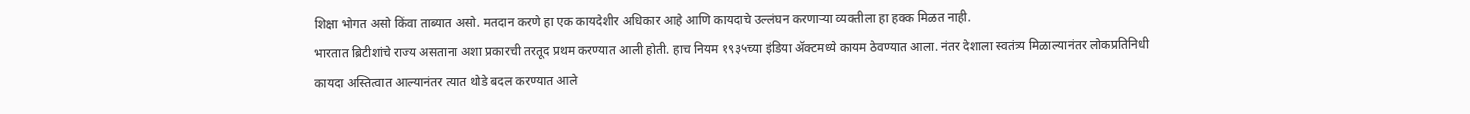शिक्षा भोगत असो किंवा ताब्यात असो. मतदान करणे हा एक कायदेशीर अधिकार आहे आणि कायदाचे उल्लंघन करणाऱ्या व्यक्तीला हा हक्क मिळत नाही.
भारतात ब्रिटीशांचे राज्य असताना अशा प्रकारची तरतूद प्रथम करण्यात आली होती. हाच नियम १९३५च्या इंडिया ॲक्टमध्ये कायम ठेवण्यात आला. नंतर देशाला स्वतंत्र्य मिळाल्यानंतर लोकप्रतिनिधी कायदा अस्तित्वात आल्यानंतर त्यात थोडे बदल करण्यात आले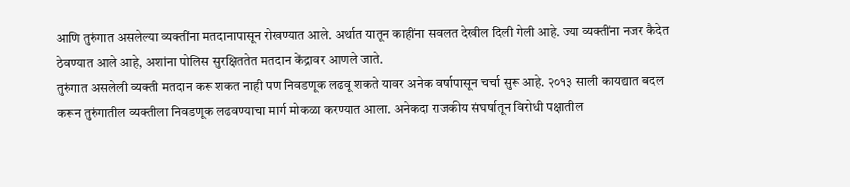आणि तुरुंगात असलेल्या व्यक्तींना मतदानापासून रोखण्यात आले. अर्थात यातून काहींना सवलत देखील दिली गेली आहे. ज्या व्यक्तींना नजर कैदेत ठेवण्यात आले आहे, अशांना पोलिस सुरक्षिततेत मतदान केंद्रावर आणले जाते.
तुरुंगात असलेली व्यक्ती मतदान करू शकत नाही पण निवडणूक लढवू शकते यावर अनेक वर्षापासून चर्चा सुरू आहे. २०१३ साली कायद्यात बदल करून तुरुंगातील व्यक्तीला निवडणूक लढवण्याचा मार्ग मोकळा करण्यात आला. अनेकदा राजकीय संघर्षातून विरोधी पक्षातील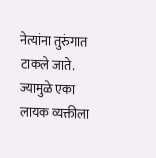नेत्यांना तुरुंगात टाकले जाते. ज्यामुळे एका लायक व्यक्तीला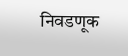निवडणूक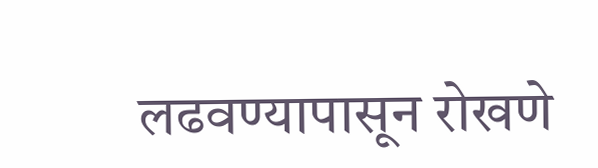लढवण्यापासून रोखणे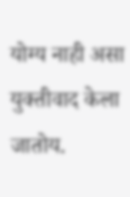योग्य नाही असा युक्तीवाद केला जातोय.